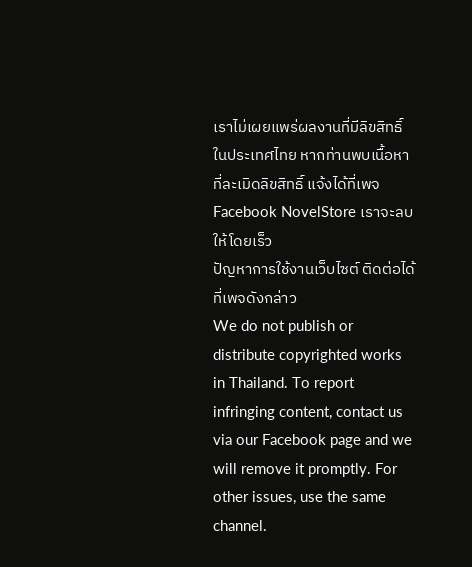เราไม่เผยแพร่ผลงานที่มีลิขสิทธิ์ในประเทศไทย หากท่านพบเนื้อหาที่ละเมิดลิขสิทธิ์ แจ้งได้ที่เพจ Facebook NovelStore เราจะลบให้โดยเร็ว
ปัญหาการใช้งานเว็บไซต์ ติดต่อได้ที่เพจดังกล่าว
We do not publish or distribute copyrighted works in Thailand. To report infringing content, contact us via our Facebook page and we will remove it promptly. For other issues, use the same channel.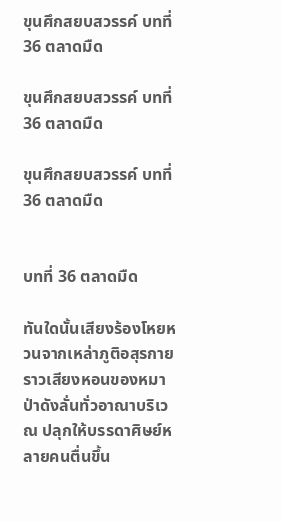ขุนศึกสยบสวรรค์ บทที่ 36 ตลาดมืด

ขุนศึกสยบสวรรค์ บทที่ 36 ตลาดมืด

ขุนศึกสยบสวรรค์ บทที่ 36 ตลาดมืด


บทที่ 36 ตลาดมืด

ทันใดนั้นเสียงร้องโหยหวนจากเหล่าภูติอสุรกายราวเสียงหอนของหมาป่าดังลั่นทั่วอาณาบริเวณ ปลุกให้บรรดาศิษย์หลายคนตื่นขึ้น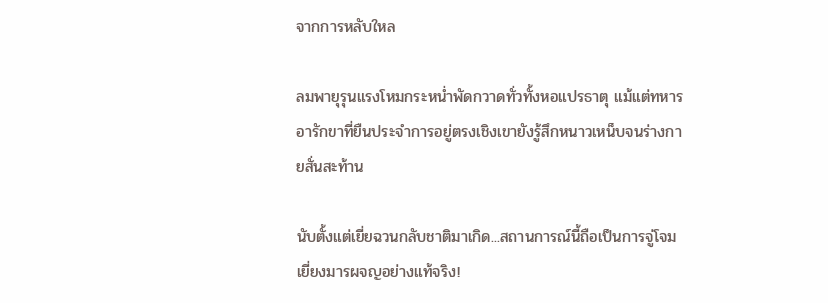จากการหลับใหล

ลมพายุรุนแรงโหมกระหน่ำพัดกวาดทั่วทั้งหอแปรธาตุ แม้แต่ทหารอารักขาที่ยืนประจำการอยู่ตรงเชิงเขายังรู้สึกหนาวเหน็บจนร่างกายสั่นสะท้าน

นับตั้งแต่เยี่ยฉวนกลับชาติมาเกิด...สถานการณ์นี้ถือเป็นการจู่โจมเยี่ยงมารผจญอย่างแท้จริง!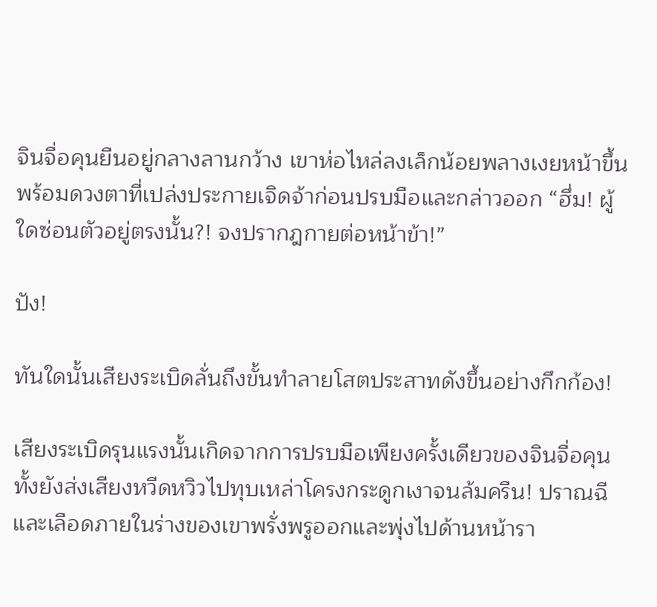จินจื่อคุนยืนอยู่กลางลานกว้าง เขาห่อไหล่ลงเล็กน้อยพลางเงยหน้าขึ้นพร้อมดวงตาที่เปล่งประกายเจิดจ้าก่อนปรบมือและกล่าวออก “ฮึ่ม! ผู้ใดซ่อนตัวอยู่ตรงนั้น?! จงปรากฎกายต่อหน้าข้า!”

ปัง!

ทันใดนั้นเสียงระเบิดลั่นถึงขั้นทำลายโสตประสาทดังขึ้นอย่างกึกก้อง!

เสียงระเบิดรุนแรงนั้นเกิดจากการปรบมือเพียงครั้งเดียวของจินจื่อคุน ทั้งยังส่งเสียงหวีดหวิวไปทุบเหล่าโครงกระดูกเงาจนล้มครืน! ปราณฉีและเลือดภายในร่างของเขาพรั่งพรูออกและพุ่งไปด้านหน้ารา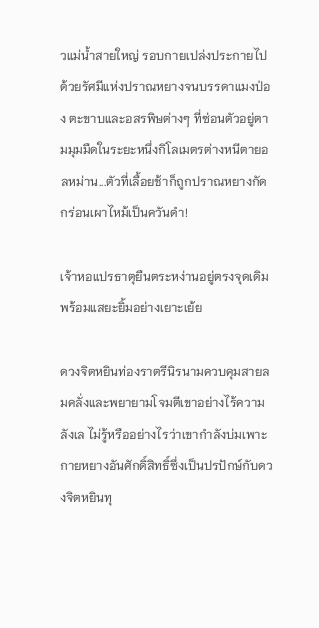วแม่น้ำสายใหญ่ รอบกายเปล่งประกายไปด้วยรัศมีแห่งปราณหยางจนบรรดาแมงป่อง ตะขาบและอสรพิษต่างๆ ที่ซ่อนตัวอยู่ตามมุมมืดในระยะหนึ่งกิโลเมตรต่างหนีตายอลหม่าน...ตัวที่เลื้อยช้าก็ถูกปราณหยางกัดกร่อนเผาไหม้เป็นควันดำ!

เจ้าหอแปรธาตุยืนตระหง่านอยู่ตรงจุดเดิมพร้อมแสยะยิ้มอย่างเยาะเย้ย

ดวงจิตหยินท่องราตรีนิรนามควบคุมสายลมคลั่งและพยายามโจมตีเขาอย่างไร้ความลังเล ไม่รู้หรืออย่างไรว่าเขากำลังบ่มเพาะกายหยางอันศักดิ์สิทธิ์ซึ่งเป็นปรปักษ์กับดวงจิตหยินทุ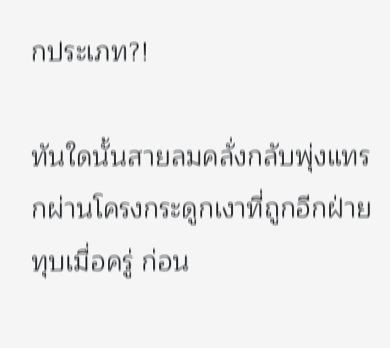กประเภท?!

ทันใดนั้นสายลมคลั่งกลับพุ่งแทรกผ่านโครงกระดูกเงาที่ถูกอีกฝ่ายทุบเมื่อครู่ ก่อน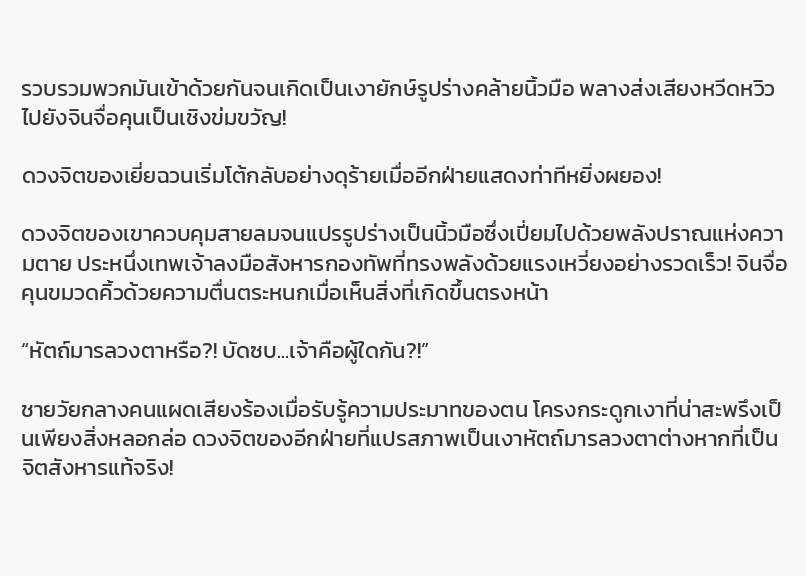รวบรวมพวกมันเข้าด้วยกันจนเกิดเป็นเงายักษ์รูปร่างคล้ายนิ้วมือ พลางส่งเสียงหวีดหวิวไปยังจินจื่อคุนเป็นเชิงข่มขวัญ!

ดวงจิตของเยี่ยฉวนเริ่มโต้กลับอย่างดุร้ายเมื่ออีกฝ่ายแสดงท่าทีหยิ่งผยอง!

ดวงจิตของเขาควบคุมสายลมจนแปรรูปร่างเป็นนิ้วมือซึ่งเปี่ยมไปด้วยพลังปราณแห่งความตาย ประหนึ่งเทพเจ้าลงมือสังหารกองทัพที่ทรงพลังด้วยแรงเหวี่ยงอย่างรวดเร็ว! จินจื่อคุนขมวดคิ้วด้วยความตื่นตระหนกเมื่อเห็นสิ่งที่เกิดขึ้นตรงหน้า

“หัตถ์มารลวงตาหรือ?! บัดซบ...เจ้าคือผู้ใดกัน?!”

ชายวัยกลางคนแผดเสียงร้องเมื่อรับรู้ความประมาทของตน โครงกระดูกเงาที่น่าสะพรึงเป็นเพียงสิ่งหลอกล่อ ดวงจิตของอีกฝ่ายที่แปรสภาพเป็นเงาหัตถ์มารลวงตาต่างหากที่เป็นจิตสังหารแท้จริง!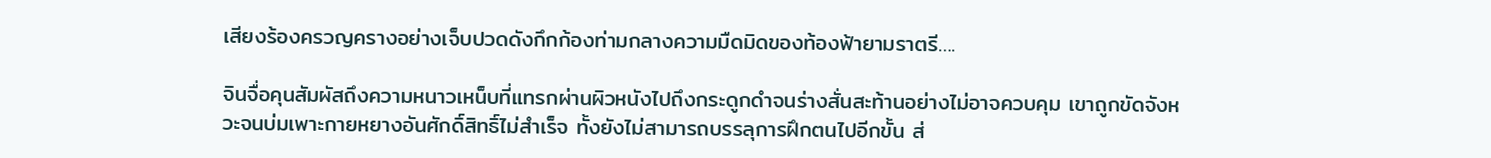เสียงร้องครวญครางอย่างเจ็บปวดดังกึกก้องท่ามกลางความมืดมิดของท้องฟ้ายามราตรี….

จินจื่อคุนสัมผัสถึงความหนาวเหน็บที่แทรกผ่านผิวหนังไปถึงกระดูกดำจนร่างสั่นสะท้านอย่างไม่อาจควบคุม เขาถูกขัดจังหวะจนบ่มเพาะกายหยางอันศักดิ์สิทธิ์ไม่สำเร็จ ทั้งยังไม่สามารถบรรลุการฝึกตนไปอีกขั้น ส่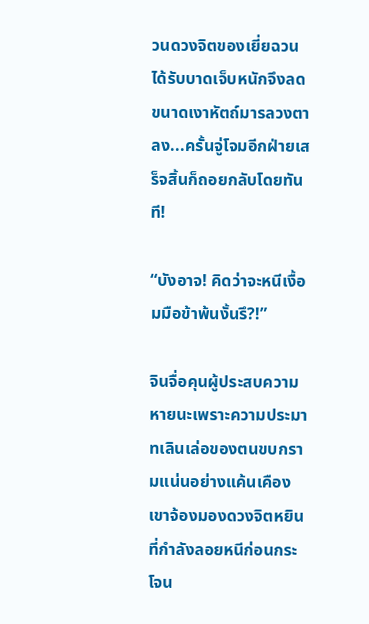วนดวงจิตของเยี่ยฉวนได้รับบาดเจ็บหนักจึงลดขนาดเงาหัตถ์มารลวงตาลง...ครั้นจู่โจมอีกฝ่ายเสร็จสิ้นก็ถอยกลับโดยทันที!

“บังอาจ! คิดว่าจะหนีเงื้อมมือข้าพ้นงั้นรึ?!”

จินจื่อคุนผู้ประสบความหายนะเพราะความประมาทเลินเล่อของตนขบกรามแน่นอย่างแค้นเคือง เขาจ้องมองดวงจิตหยินที่กำลังลอยหนีก่อนกระโจน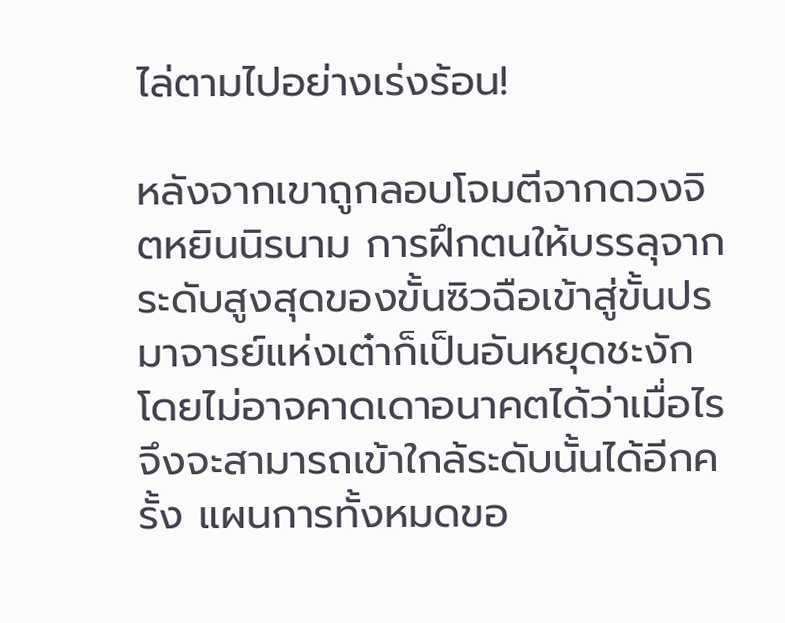ไล่ตามไปอย่างเร่งร้อน!

หลังจากเขาถูกลอบโจมตีจากดวงจิตหยินนิรนาม การฝึกตนให้บรรลุจากระดับสูงสุดของขั้นซิวฉือเข้าสู่ขั้นปรมาจารย์แห่งเต๋าก็เป็นอันหยุดชะงัก โดยไม่อาจคาดเดาอนาคตได้ว่าเมื่อไรจึงจะสามารถเข้าใกล้ระดับนั้นได้อีกครั้ง แผนการทั้งหมดขอ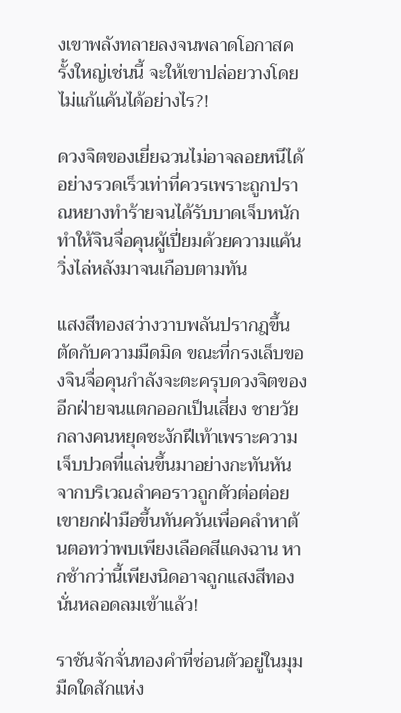งเขาพลังทลายลงจนพลาดโอกาสครั้งใหญ่เช่นนี้ จะให้เขาปล่อยวางโดยไม่แก้แค้นได้อย่างไร?!

ดวงจิตของเยี่ยฉวนไม่อาจลอยหนีได้อย่างรวดเร็วเท่าที่ควรเพราะถูกปราณหยางทำร้ายจนได้รับบาดเจ็บหนัก ทำให้จินจื่อคุนผู้เปี่ยมด้วยความแค้นวิ่งไล่หลังมาจนเกือบตามทัน

แสงสีทองสว่างวาบพลันปรากฎขึ้นตัดกับความมืดมิด ขณะที่กรงเล็บของจินจื่อคุนกำลังจะตะครุบดวงจิตของอีกฝ่ายจนแตกออกเป็นเสี่ยง ชายวัยกลางคนหยุดชะงักฝีเท้าเพราะความเจ็บปวดที่แล่นขึ้นมาอย่างกะทันหันจากบริเวณลำคอราวถูกตัวต่อต่อย เขายกฝ่ามือขึ้นทันควันเพื่อคลำหาต้นตอทว่าพบเพียงเลือดสีแดงฉาน หากช้ากว่านี้เพียงนิดอาจถูกแสงสีทองนั่นหลอดลมเข้าแล้ว!

ราชันจักจั่นทองคำที่ซ่อนตัวอยู่ในมุมมืดใดสักแห่ง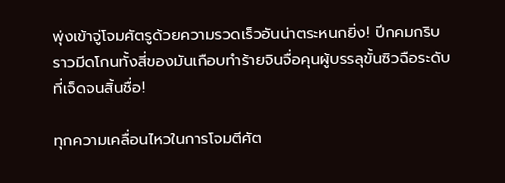พุ่งเข้าจู่โจมศัตรูด้วยความรวดเร็วอันน่าตระหนกยิ่ง! ปีกคมกริบราวมีดโกนทั้งสี่ของมันเกือบทำร้ายจินจื่อคุนผู้บรรลุขั้นซิวฉือระดับที่เจ็ดจนสิ้นชื่อ!

ทุกความเคลื่อนไหวในการโจมตีศัต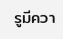รูมีควา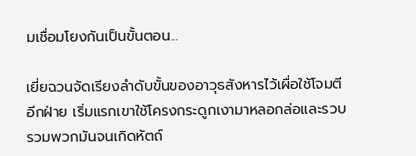มเชื่อมโยงกันเป็นขั้นตอน...

เยี่ยฉวนจัดเรียงลำดับขั้นของอาวุธสังหารไว้เผื่อใช้โจมตีอีกฝ่าย เริ่มแรกเขาใช้โครงกระดูกเงามาหลอกล่อและรวบรวมพวกมันจนเกิดหัตถ์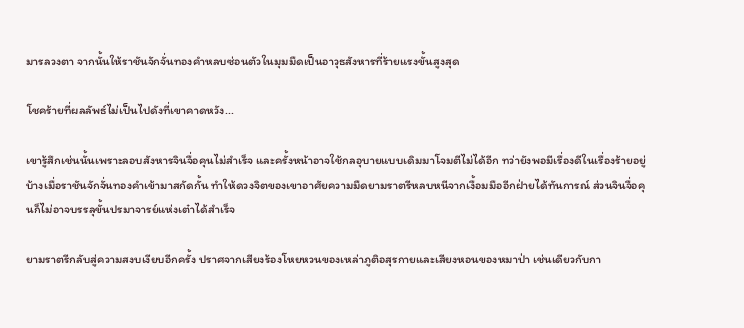มารลวงตา จากนั้นให้ราชันจักจั่นทองคำหลบซ่อนตัวในมุมมืดเป็นอาวุธสังหารที่ร้ายแรงขั้นสูงสุด

โชคร้ายที่ผลลัพธ์ไม่เป็นไปดังที่เขาคาดหวัง...

เขารู้สึกเช่นนั้นเพราะลอบสังหารจินจื่อคุนไม่สำเร็จ และครั้งหน้าอาจใช้กลอุบายแบบเดิมมาโจมตีไม่ได้อีก ทว่ายังพอมีเรื่องดีในเรื่องร้ายอยู่บ้างเมื่อราชันจักจั่นทองคำเข้ามาสกัดกั้น ทำให้ดวงจิตของเขาอาศัยความมืดยามราตรีหลบหนีจากเงื้อมมืออีกฝ่ายได้ทันการณ์ ส่วนจินจื่อคุนก็ไม่อาจบรรลุขั้นปรมาจารย์แห่งเต๋าได้สำเร็จ

ยามราตรีกลับสู่ความสงบเงียบอีกครั้ง ปราศจากเสียงร้องโหยหวนของเหล่าภูติอสุรกายและเสียงหอนของหมาป่า เช่นเดียวกับกา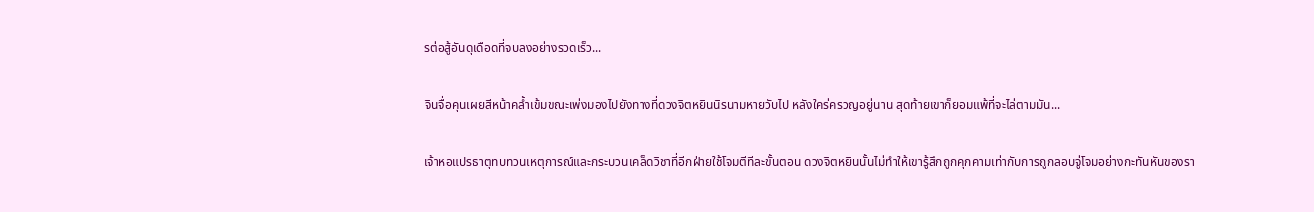รต่อสู้อันดุเดือดที่จบลงอย่างรวดเร็ว...

จินจื่อคุนเผยสีหน้าคล้ำเข้มขณะเพ่งมองไปยังทางที่ดวงจิตหยินนิรนามหายวับไป หลังใคร่ครวญอยู่นาน สุดท้ายเขาก็ยอมแพ้ที่จะไล่ตามมัน...

เจ้าหอแปรธาตุทบทวนเหตุการณ์และกระบวนเคล็ดวิชาที่อีกฝ่ายใช้โจมตีทีละขั้นตอน ดวงจิตหยินนั้นไม่ทำให้เขารู้สึกถูกคุกคามเท่ากับการถูกลอบจู่โจมอย่างกะทันหันของรา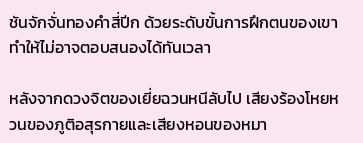ชันจักจั่นทองคำสี่ปีก ด้วยระดับขั้นการฝึกตนของเขาทำให้ไม่อาจตอบสนองได้ทันเวลา

หลังจากดวงจิตของเยี่ยฉวนหนีลับไป เสียงร้องโหยหวนของภูติอสุรกายและเสียงหอนของหมา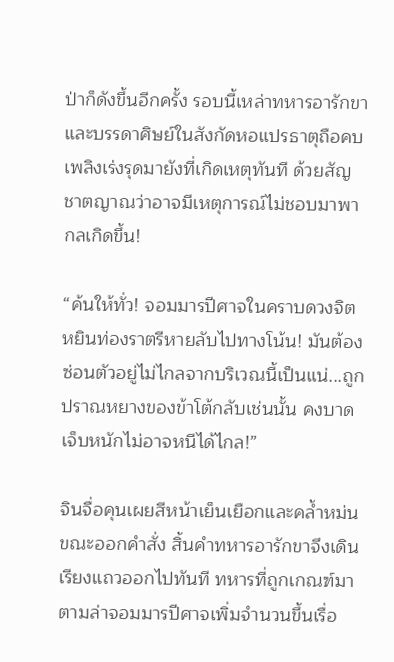ป่าก็ดังขึ้นอีกครั้ง รอบนี้เหล่าทหารอารักขาและบรรดาศิษย์ในสังกัดหอแปรธาตุถือคบเพลิงเร่งรุดมายังที่เกิดเหตุทันที ด้วยสัญชาตญาณว่าอาจมีเหตุการณ์ไม่ชอบมาพากลเกิดขึ้น!

“ค้นให้ทั่ว! จอมมารปีศาจในคราบดวงจิตหยินท่องราตรีหายลับไปทางโน้น! มันต้องซ่อนตัวอยู่ไม่ไกลจากบริเวณนี้เป็นแน่...ถูกปราณหยางของข้าโต้กลับเช่นนั้น คงบาดเจ็บหนักไม่อาจหนีได้ไกล!”

จินจื่อคุนเผยสีหน้าเย็นเยือกและคล้ำหม่นขณะออกคำสั่ง สิ้นคำทหารอารักขาจึงเดินเรียงแถวออกไปทันที ทหารที่ถูกเกณฑ์มาตามล่าจอมมารปีศาจเพิ่มจำนวนขึ้นเรื่อ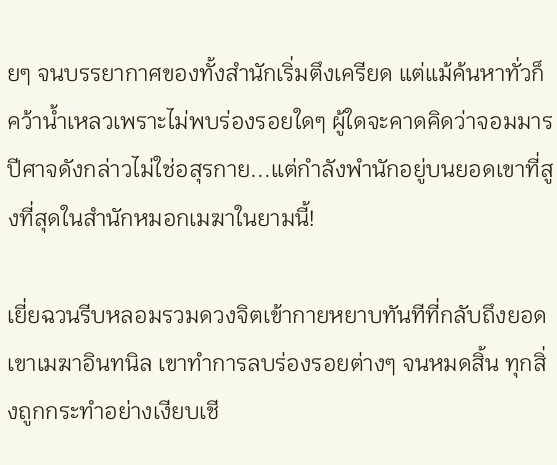ยๆ จนบรรยากาศของทั้งสำนักเริ่มตึงเครียด แต่แม้ค้นหาทั่วก็คว้าน้ำเหลวเพราะไม่พบร่องรอยใดๆ ผู้ใดจะคาดคิดว่าจอมมารปีศาจดังกล่าวไม่ใช่อสุรกาย...แต่กำลังพำนักอยู่บนยอดเขาที่สูงที่สุดในสำนักหมอกเมฆาในยามนี้!

เยี่ยฉวนรีบหลอมรวมดวงจิตเข้ากายหยาบทันทีที่กลับถึงยอดเขาเมฆาอินทนิล เขาทำการลบร่องรอยต่างๆ จนหมดสิ้น ทุกสิ่งถูกกระทำอย่างเงียบเชี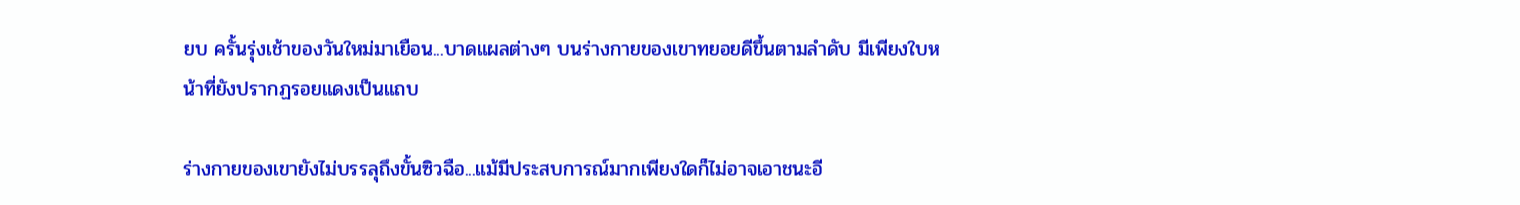ยบ ครั้นรุ่งเช้าของวันใหม่มาเยือน...บาดแผลต่างๆ บนร่างกายของเขาทยอยดีขึ้นตามลำดับ มีเพียงใบหน้าที่ยังปรากฏรอยแดงเป็นแถบ

ร่างกายของเขายังไม่บรรลุถึงขั้นซิวฉือ...แม้มีประสบการณ์มากเพียงใดก็ไม่อาจเอาชนะอี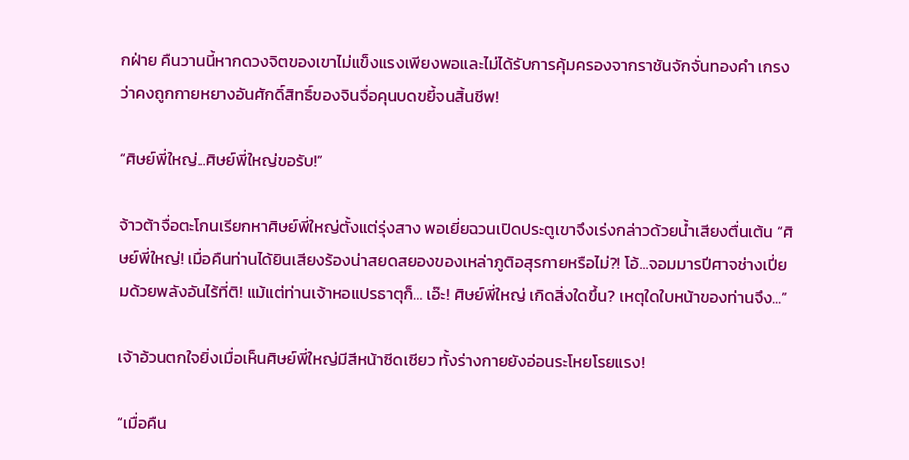กฝ่าย คืนวานนี้หากดวงจิตของเขาไม่แข็งแรงเพียงพอและไม่ได้รับการคุ้มครองจากราชันจักจั่นทองคำ เกรงว่าคงถูกกายหยางอันศักดิ์สิทธิ์ของจินจื่อคุนบดขยี้จนสิ้นชีพ!

“ศิษย์พี่ใหญ่...ศิษย์พี่ใหญ่ขอรับ!”

จ้าวต้าจื่อตะโกนเรียกหาศิษย์พี่ใหญ่ตั้งแต่รุ่งสาง พอเยี่ยฉวนเปิดประตูเขาจึงเร่งกล่าวด้วยน้ำเสียงตื่นเต้น “ศิษย์พี่ใหญ่! เมื่อคืนท่านได้ยินเสียงร้องน่าสยดสยองของเหล่าภูติอสุรกายหรือไม่?! โอ้...จอมมารปีศาจช่างเปี่ยมด้วยพลังอันไร้ที่ติ! แม้แต่ท่านเจ้าหอแปรธาตุก็… เอ๊ะ! ศิษย์พี่ใหญ่ เกิดสิ่งใดขึ้น? เหตุใดใบหน้าของท่านจึง...”

เจ้าอ้วนตกใจยิ่งเมื่อเห็นศิษย์พี่ใหญ่มีสีหน้าซีดเซียว ทั้งร่างกายยังอ่อนระโหยโรยแรง!

“เมื่อคืน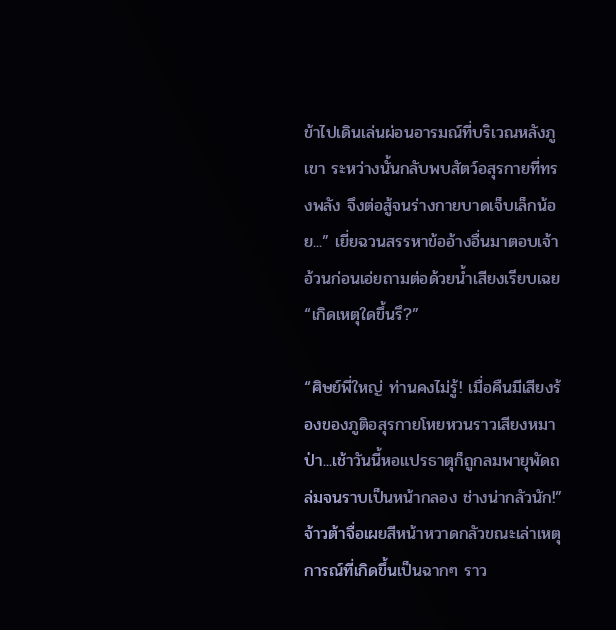ข้าไปเดินเล่นผ่อนอารมณ์ที่บริเวณหลังภูเขา ระหว่างนั้นกลับพบสัตว์อสุรกายที่ทรงพลัง จึงต่อสู้จนร่างกายบาดเจ็บเล็กน้อย...” เยี่ยฉวนสรรหาข้ออ้างอื่นมาตอบเจ้าอ้วนก่อนเอ่ยถามต่อด้วยน้ำเสียงเรียบเฉย “เกิดเหตุใดขึ้นรึ?”

“ศิษย์พี่ใหญ่ ท่านคงไม่รู้! เมื่อคืนมีเสียงร้องของภูติอสุรกายโหยหวนราวเสียงหมาป่า...เช้าวันนี้หอแปรธาตุก็ถูกลมพายุพัดถล่มจนราบเป็นหน้ากลอง ช่างน่ากลัวนัก!” จ้าวต้าจื่อเผยสีหน้าหวาดกลัวขณะเล่าเหตุการณ์ที่เกิดขึ้นเป็นฉากๆ ราว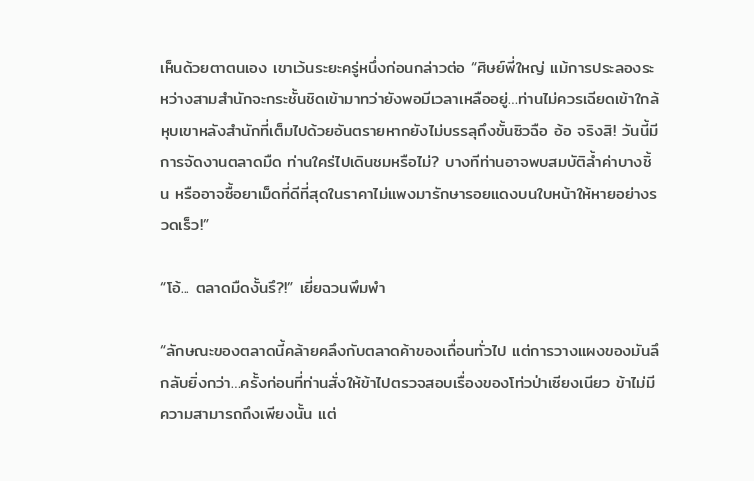เห็นด้วยตาตนเอง เขาเว้นระยะครู่หนึ่งก่อนกล่าวต่อ “ศิษย์พี่ใหญ่ แม้การประลองระหว่างสามสำนักจะกระชั้นชิดเข้ามาทว่ายังพอมีเวลาเหลืออยู่…ท่านไม่ควรเฉียดเข้าใกล้หุบเขาหลังสำนักที่เต็มไปด้วยอันตรายหากยังไม่บรรลุถึงขั้นซิวฉือ อ้อ จริงสิ! วันนี้มีการจัดงานตลาดมืด ท่านใคร่ไปเดินชมหรือไม่? บางทีท่านอาจพบสมบัติล้ำค่าบางชิ้น หรืออาจซื้อยาเม็ดที่ดีที่สุดในราคาไม่แพงมารักษารอยแดงบนใบหน้าให้หายอย่างรวดเร็ว!”

“โอ้... ตลาดมืดงั้นรึ?!” เยี่ยฉวนพึมพำ

“ลักษณะของตลาดนี้คล้ายคลึงกับตลาดค้าของเถื่อนทั่วไป แต่การวางแผงของมันลึกลับยิ่งกว่า…ครั้งก่อนที่ท่านสั่งให้ข้าไปตรวจสอบเรื่องของโท่วป่าเซียงเนียว ข้าไม่มีความสามารถถึงเพียงนั้น แต่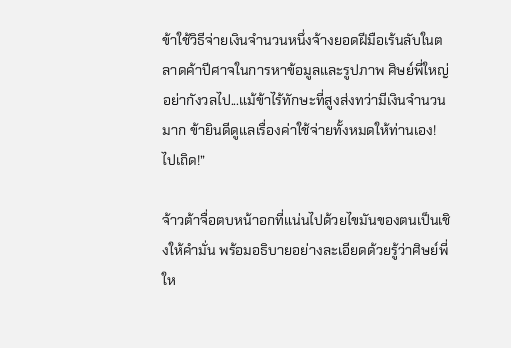ข้าใช้วิธีจ่ายเงินจำนวนหนึ่งจ้างยอดฝีมือเร้นลับในตลาดค้าปีศาจในการหาข้อมูลและรูปภาพ ศิษย์พี่ใหญ่อย่ากังวลไป...แม้ข้าไร้ทักษะที่สูงส่งทว่ามีเงินจำนวนมาก ข้ายินดีดูแลเรื่องค่าใช้จ่ายทั้งหมดให้ท่านเอง! ไปเถิด!”

จ้าวต้าจื่อตบหน้าอกที่แน่นไปด้วยไขมันของตนเป็นเชิงให้คำมั่น พร้อมอธิบายอย่างละเอียดด้วยรู้ว่าศิษย์พี่ให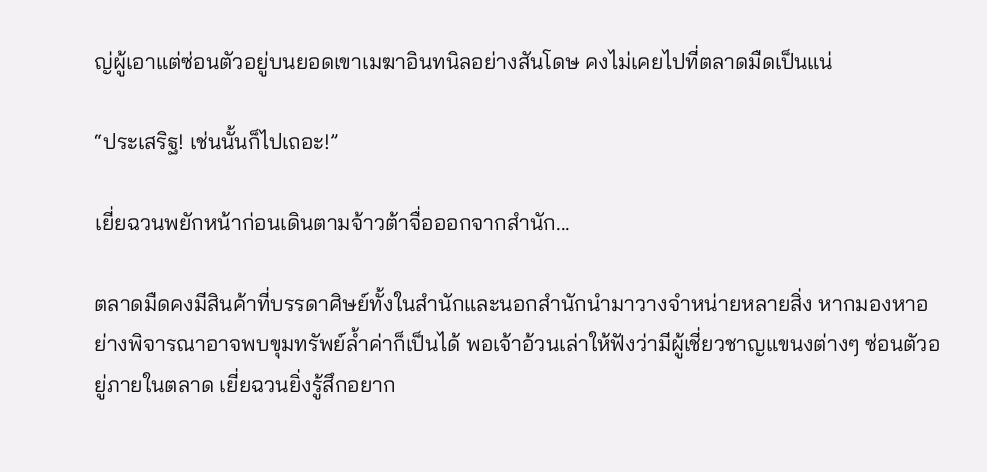ญ่ผู้เอาแต่ซ่อนตัวอยู่บนยอดเขาเมฆาอินทนิลอย่างสันโดษ คงไม่เคยไปที่ตลาดมืดเป็นแน่

“ประเสริฐ! เช่นนั้นก็ไปเถอะ!”

เยี่ยฉวนพยักหน้าก่อนเดินตามจ้าวต้าจื่อออกจากสำนัก...

ตลาดมืดคงมีสินค้าที่บรรดาศิษย์ทั้งในสำนักและนอกสำนักนำมาวางจำหน่ายหลายสิ่ง หากมองหาอย่างพิจารณาอาจพบขุมทรัพย์ล้ำค่าก็เป็นได้ พอเจ้าอ้วนเล่าให้ฟังว่ามีผู้เชี่ยวชาญแขนงต่างๆ ซ่อนตัวอยู่ภายในตลาด เยี่ยฉวนยิ่งรู้สึกอยาก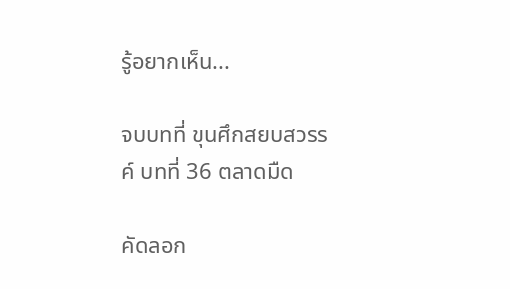รู้อยากเห็น...

จบบทที่ ขุนศึกสยบสวรรค์ บทที่ 36 ตลาดมืด

คัดลอก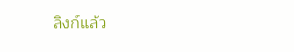ลิงก์แล้ว